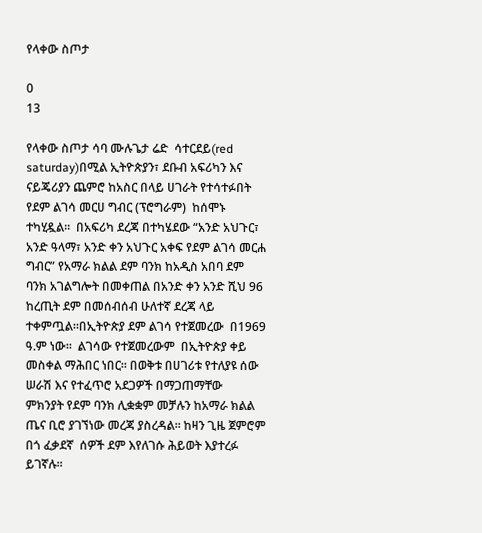የላቀው ስጦታ

0
13

የላቀው ስጦታ ሳባ ሙሉጌታ ሬድ  ሳተርደይ(red saturday)በሚል ኢትዮጵያን፣ ደቡብ አፍሪካን እና  ናይጄሪያን ጨምሮ ከአስር በላይ ሀገራት የተሳተፉበት የደም ልገሳ መርሀ ግብር (ፕሮግራም)  ከሰሞኑ ተካሂዷል።  በአፍሪካ ደረጃ በተካሄደው “አንድ አህጉር፣ አንድ ዓላማ፣ አንድ ቀን አህጉር አቀፍ የደም ልገሳ መርሐ ግብር” የአማራ ክልል ደም ባንክ ከአዲስ አበባ ደም ባንክ አገልግሎት በመቀጠል በአንድ ቀን አንድ ሺህ 96 ከረጢት ደም በመሰብሰብ ሁለተኛ ደረጃ ላይ ተቀምጧል።በኢትዮጵያ ደም ልገሳ የተጀመረው  በ1969 ዓ.ም ነው፡፡  ልገሳው የተጀመረውም  በኢትዮጵያ ቀይ መስቀል ማሕበር ነበር፡፡ በወቅቱ በሀገሪቱ የተለያዩ ሰው ሠራሽ እና የተፈጥሮ አደጋዎች በማጋጠማቸው  ምክንያት የደም ባንክ ሊቋቋም መቻሉን ከአማራ ክልል ጤና ቢሮ ያገኘነው መረጃ ያስረዳል፡፡ ከዛን ጊዜ ጀምሮም በጎ ፈቃደኛ  ሰዎች ደም እየለገሱ ሕይወት እያተረፉ ይገኛሉ።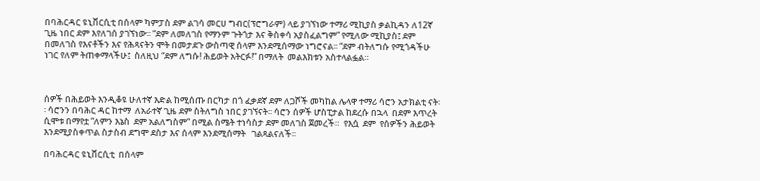በባሕርዳር ዩኒቨርሲቲ በሰላም ካምፓስ ደም ልገሳ መርሀ ግብር(ፕሮግራም) ላይ ያገኘነው ተማሪ ሚኪያስ ቃልኪዳን ለ12ኛ ጊዜ ነበር ደም እየለገሰ ያገኘነው፡፡ “ደም ለመለገስ የማንም ጉትጎታ እና ቅስቀሳ አያስፈልግም” የሚለው ሚኪያስ፤ ደም በመለገስ የእናቶችን እና የሕጻናትን ሞት በመታደጉ ውስጣዊ ሰላም እንደሚሰማው ነግሮናል፡፡ “ደም ብትለግሱ የሚጎዳችሁ ነገር የለም ትጠቀማላችሁ፤  ስለዚህ “ደም ለግሱ! ሕይወት አትርፉ!” በማለት  መልእክቱን አስተላልፏል።



ሰዎች በሕይወት እንዲቆዩ ሁለተኛ እድል ከሚሰጡ በርካታ በጎ ፈቃደኛ ደም ለጋሾች መካከል ሌላዋ ተማሪ ሳሮን አታክልቲ ናት፡፡ ሳሮንን በባሕር ዳር ከተማ  ለአራተኛ ጊዜ ደም ስትለግስ ነበር ያገኘናት፡፡ ሳሮን ሰዎች ሆስፒታል ከደረሱ በኋላ  በደም እጥረት  ሲሞቱ በማየቷ “ለምን እኔስ  ደም አልለግስም” በሚል ስሜት ተነሳስታ ደም መለገስ ጀመረች።  የእሷ  ደም  የሰዎችን ሕይወት እንደሚያስቀጥል ስታስብ ደግሞ ደስታ እና ሰላም እንደሚሰማት   ገልጻልናለች፡፡

በባሕርዳር ዩኒቨርሲቲ  በሰላም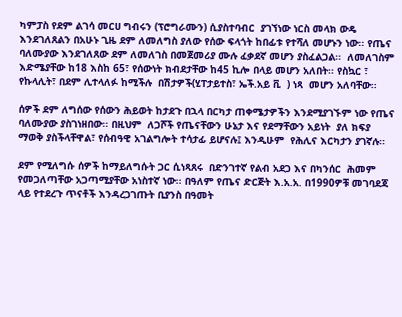ካምፓስ የደም ልገሳ መርሀ ግብሩን (ፕሮግራሙን) ሲያስተባብር  ያገኘነው ነርስ መላክ ውዴ እንደገለጸልን በአሁኑ ጊዜ ደም ለመለግስ ያለው የሰው ፍላጎት ከበፊቱ የተሻለ መሆኑን ነው፡፡ የጤና ባለሙያው እንደገለጸው ደም ለመለገስ በመጀመሪያ ሙሉ ፈቃደኛ መሆን ያስፈልጋል፡፡  ለመለገስም እድሜያቸው ከ18 እስከ 65፣ የሰውነት ክብደታቸው ከ45 ኪሎ በላይ መሆን አለበት፡፡ የስኳር ፣ የኩላሊት፣ በደም ሊተላለፉ ከሚችሉ  በሽታዎች(ሂፐታይተስ፣ ኤች.አይ ቪ  ) ነጻ  መሆን አለባቸው፡፡

ሰዎች ደም ለግሰው የሰውን ሕይወት ከታደጉ በኋላ በርካታ ጠቀሜታዎችን እንደሚያገኙም ነው የጤና ባለሙያው ያስገነዘበው፡፡ በዚህም  ለጋሾች የጤናቸውን ሁኔታ እና የደማቸውን አይነት  ያለ ክፍያ ማወቅ ያስችላቸዋል፣ የሰብዓዊ አገልግሎት ተሳታፊ ይሆናሉ፤ እንዲሁም  የሕሊና እርካታን ያገኛሉ፡፡

ደም የሚለግሱ ሰዎች ከማይለግሱት ጋር ሲነጻጸሩ  በድንገተኛ የልብ አደጋ እና በካንሰር  ሕመም የመጋለጣቸው አጋጣሚያቸው አነስተኛ ነው፡፡ በዓለም የጤና ድርጅት እ.አ.አ. በ1990ዎቹ መገባደጃ ላይ የተደረጉ ጥናቶች እንዳረጋገጡት ቢያንስ በዓመት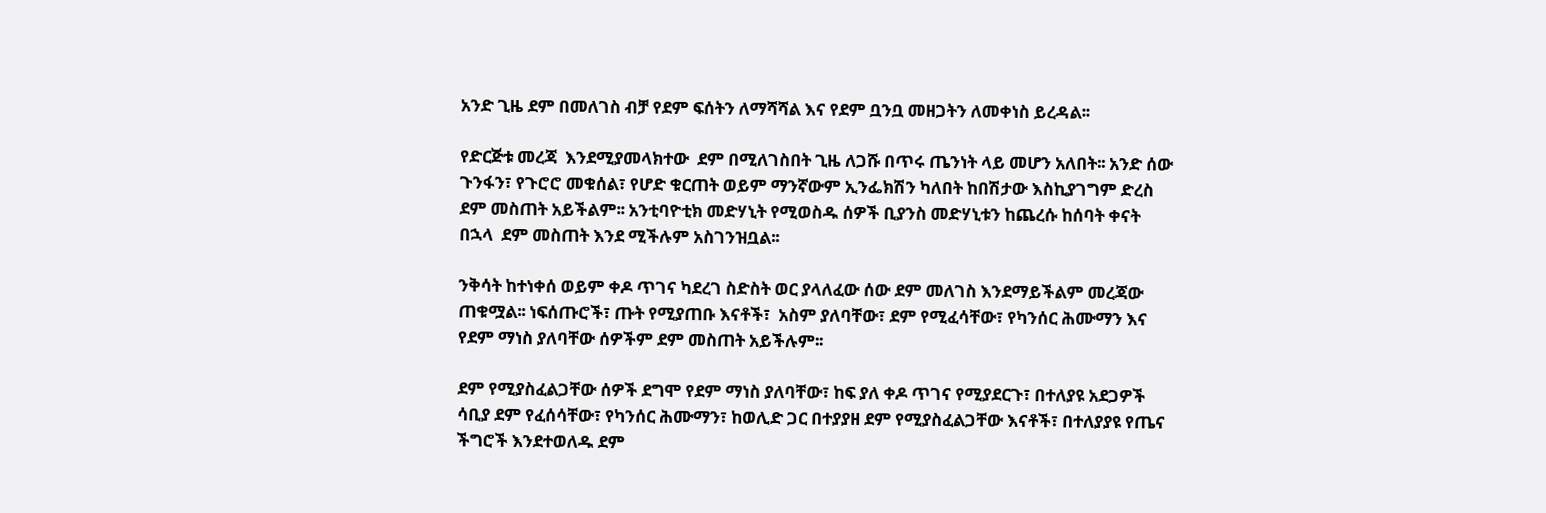አንድ ጊዜ ደም በመለገስ ብቻ የደም ፍሰትን ለማሻሻል እና የደም ቧንቧ መዘጋትን ለመቀነስ ይረዳል፡፡

የድርጅቱ መረጃ  እንደሚያመላክተው  ደም በሚለገስበት ጊዜ ለጋሹ በጥሩ ጤንነት ላይ መሆን አለበት፡፡ አንድ ሰው ጉንፋን፣ የጉሮሮ መቁሰል፣ የሆድ ቁርጠት ወይም ማንኛውም ኢንፌክሽን ካለበት ከበሽታው እስኪያገግም ድረስ ደም መስጠት አይችልም፡፡ አንቲባዮቲክ መድሃኒት የሚወስዱ ሰዎች ቢያንስ መድሃኒቱን ከጨረሱ ከሰባት ቀናት በኋላ  ደም መስጠት እንደ ሚችሉም አስገንዝቧል፡፡

ንቅሳት ከተነቀሰ ወይም ቀዶ ጥገና ካደረገ ስድስት ወር ያላለፈው ሰው ደም መለገስ እንደማይችልም መረጃው ጠቁሟል፡፡ ነፍሰጡሮች፣ ጡት የሚያጠቡ እናቶች፣  አስም ያለባቸው፣ ደም የሚፈሳቸው፣ የካንሰር ሕሙማን እና የደም ማነስ ያለባቸው ሰዎችም ደም መስጠት አይችሉም፡፡

ደም የሚያስፈልጋቸው ሰዎች ደግሞ የደም ማነስ ያለባቸው፣ ከፍ ያለ ቀዶ ጥገና የሚያደርጉ፣ በተለያዩ አደጋዎች ሳቢያ ደም የፈሰሳቸው፣ የካንሰር ሕሙማን፣ ከወሊድ ጋር በተያያዘ ደም የሚያስፈልጋቸው እናቶች፣ በተለያያዩ የጤና ችግሮች እንደተወለዱ ደም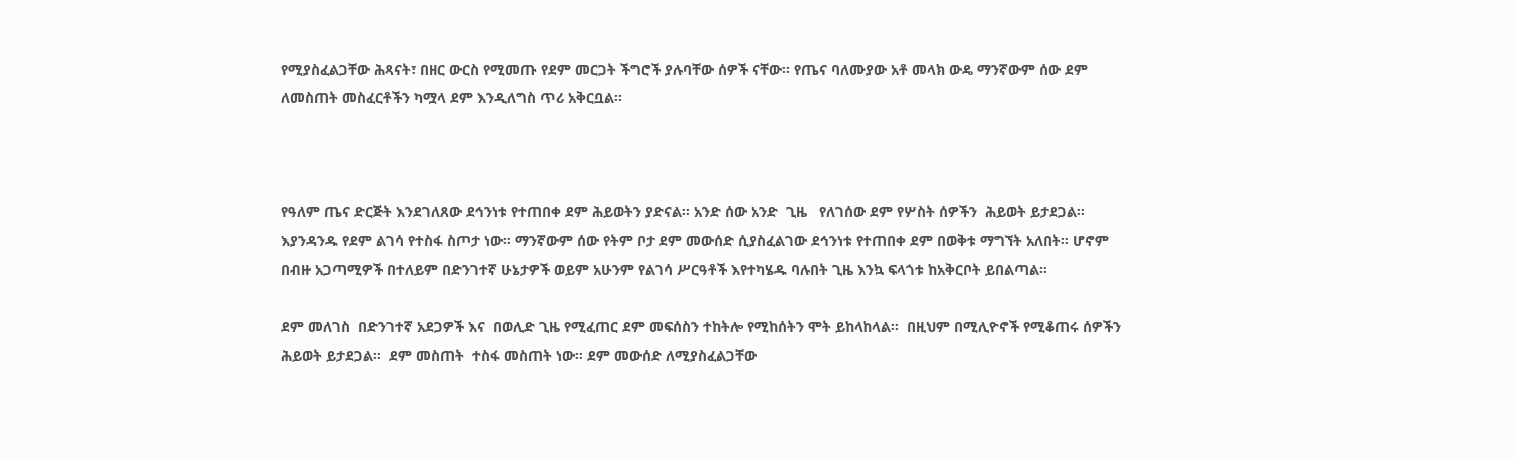የሚያስፈልጋቸው ሕጻናት፣ በዘር ውርስ የሚመጡ የደም መርጋት ችግሮች ያሉባቸው ሰዎች ናቸው፡፡ የጤና ባለሙያው አቶ መላክ ውዴ ማንኛውም ሰው ደም ለመስጠት መስፈርቶችን ካሟላ ደም እንዲለግስ ጥሪ አቅርቧል፡፡



የዓለም ጤና ድርጅት እንደገለጸው ደኅንነቱ የተጠበቀ ደም ሕይወትን ያድናል፡፡ አንድ ሰው አንድ  ጊዜ   የለገሰው ደም የሦስት ሰዎችን  ሕይወት ይታደጋል፡፡ እያንዳንዱ የደም ልገሳ የተስፋ ስጦታ ነው። ማንኛውም ሰው የትም ቦታ ደም መውሰድ ሲያስፈልገው ደኅንነቱ የተጠበቀ ደም በወቅቱ ማግኘት አለበት። ሆኖም በብዙ አጋጣሚዎች በተለይም በድንገተኛ ሁኔታዎች ወይም አሁንም የልገሳ ሥርዓቶች እየተካሄዱ ባሉበት ጊዜ እንኳ ፍላጎቱ ከአቅርቦት ይበልጣል።

ደም መለገስ  በድንገተኛ አደጋዎች እና  በወሊድ ጊዜ የሚፈጠር ደም መፍሰስን ተከትሎ የሚከሰትን ሞት ይከላከላል፡፡  በዚህም በሚሊዮኖች የሚቆጠሩ ሰዎችን ሕይወት ይታደጋል።  ደም መስጠት  ተስፋ መስጠት ነው፡፡ ደም መውሰድ ለሚያስፈልጋቸው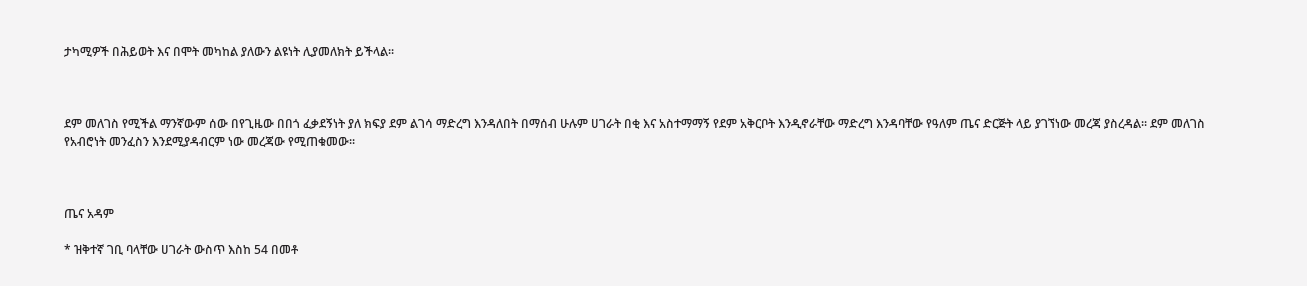ታካሚዎች በሕይወት እና በሞት መካከል ያለውን ልዩነት ሊያመለክት ይችላል፡፡



ደም መለገስ የሚችል ማንኛውም ሰው በየጊዜው በበጎ ፈቃደኝነት ያለ ክፍያ ደም ልገሳ ማድረግ እንዳለበት በማሰብ ሁሉም ሀገራት በቂ እና አስተማማኝ የደም አቅርቦት እንዲኖራቸው ማድረግ እንዳባቸው የዓለም ጤና ድርጅት ላይ ያገኘነው መረጃ ያስረዳል፡፡ ደም መለገስ የአብሮነት መንፈስን እንደሚያዳብርም ነው መረጃው የሚጠቁመው፡፡



ጤና አዳም

* ዝቅተኛ ገቢ ባላቸው ሀገራት ውስጥ እስከ 54 በመቶ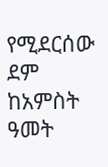የሚደርሰው ደም ከአምስት ዓመት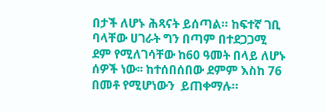በታች ለሆኑ ሕጻናት ይሰጣል። ከፍተኛ ገቢ ባላቸው ሀገራት ግን በጣም በተደጋጋሚ ደም የሚለገሳቸው ከ60 ዓመት በላይ ለሆኑ ሰዎች ነው፡፡ ከተሰበሰበው ደምም እስከ 76 በመቶ የሚሆነውን  ይጠቀማሉ።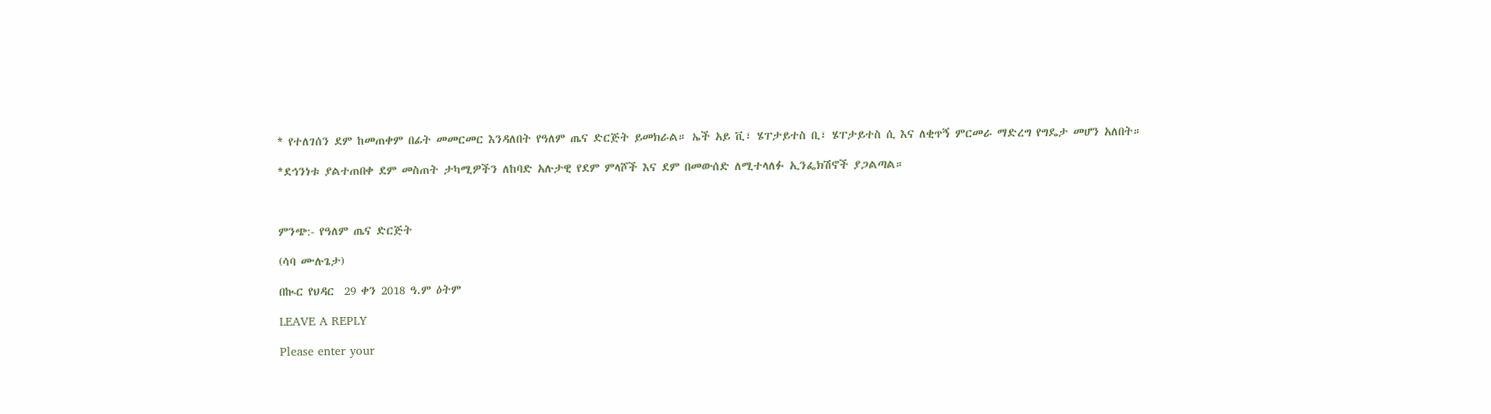* የተለገሰን ደም ከመጠቀም በፊት መመርመር እንዳለበት የዓለም ጤና ድርጅት ይመክራል። ኤች አይ ቪ፣ ሄፐታይተስ ቢ፣ ሄፐታይተስ ሲ እና ለቂጥኝ ምርመራ ማድረግ የግዴታ መሆን አለበት።

*ደኅንነቱ ያልተጠበቀ ደም መስጠት ታካሚዎችን ለከባድ አሉታዊ የደም ምላሾች እና ደም በመውሰድ ለሚተላለፉ ኢንፌክሽኖች ያጋልጣል።



ምንጭ:- የዓለም ጤና ድርጅት

(ሳባ ሙሉጌታ)

በኲር የህዳር  29 ቀን 2018 ዓ.ም ዕትም

LEAVE A REPLY

Please enter your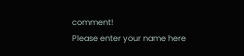comment!
Please enter your name here